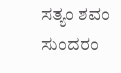ಸತ್ಯಂ ಶವಂ ಸುಂದರಂ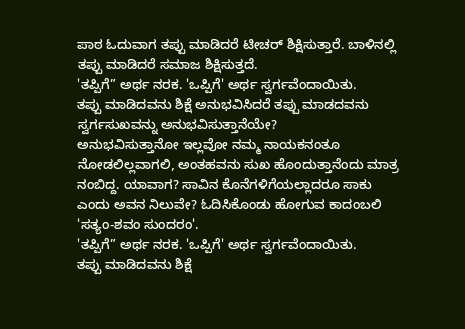ಪಾಠ ಓದುವಾಗ ತಪ್ಪು ಮಾಡಿದರೆ ಟೀಚರ್ ಶಿಕ್ಷಿಸುತ್ತಾರೆ. ಬಾಳಿನಲ್ಲಿ ತಪ್ಪು ಮಾಡಿದರೆ ಸಮಾಜ ಶಿಕ್ಷಿಸುತ್ತದೆ.
'ತಪ್ಪಿಗೆ” ಅರ್ಥ ನರಕ. 'ಒಪ್ಪಿಗೆ' ಅರ್ಥ ಸ್ವರ್ಗವೆಂದಾಯಿತು.
ತಪ್ಪು ಮಾಡಿದವನು ಶಿಕ್ಷೆ ಅನುಭವಿಸಿದರೆ ತಪ್ಪು ಮಾಡದವನು ಸ್ವರ್ಗಸುಖವನ್ನು ಅನುಭವಿಸುತ್ತಾನೆಯೇ?
ಅನುಭವಿಸುತ್ತಾನೋ ಇಲ್ಲವೋ ನಮ್ಮ ನಾಯಕನಂತೂ ನೋಡಲಿಲ್ಲವಾಗಲಿ, ಅಂತಹವನು ಸುಖ ಹೊಂದುತ್ತಾನೆಂದು ಮಾತ್ರ ನಂಬಿದ್ದ. ಯಾವಾಗ? ಸಾವಿನ ಕೊನೆಗಳಿಗೆಯಲ್ಲಾದರೂ ಸಾಕು ಎಂದು ಅವನ ನಿಲುವೇ? ಓದಿಸಿಕೊಂಡು ಹೋಗುವ ಕಾದಂಬಲಿ 'ಸತ್ಯಂ-ಶವಂ ಸುಂದರಂ'.
'ತಪ್ಪಿಗೆ” ಅರ್ಥ ನರಕ. 'ಒಪ್ಪಿಗೆ' ಅರ್ಥ ಸ್ವರ್ಗವೆಂದಾಯಿತು.
ತಪ್ಪು ಮಾಡಿದವನು ಶಿಕ್ಷೆ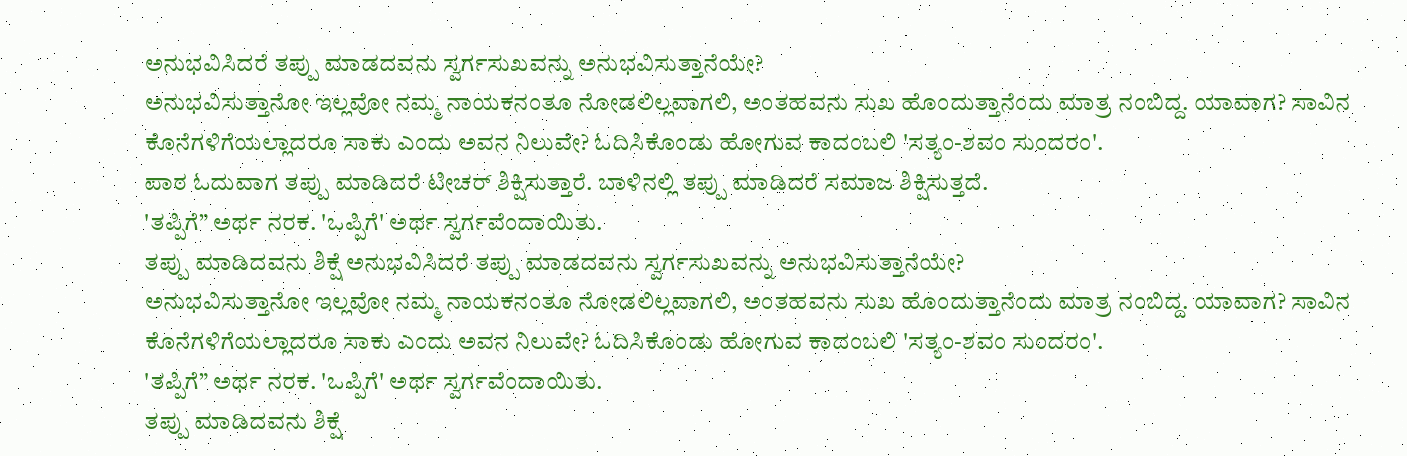ಅನುಭವಿಸಿದರೆ ತಪ್ಪು ಮಾಡದವನು ಸ್ವರ್ಗಸುಖವನ್ನು ಅನುಭವಿಸುತ್ತಾನೆಯೇ?
ಅನುಭವಿಸುತ್ತಾನೋ ಇಲ್ಲವೋ ನಮ್ಮ ನಾಯಕನಂತೂ ನೋಡಲಿಲ್ಲವಾಗಲಿ, ಅಂತಹವನು ಸುಖ ಹೊಂದುತ್ತಾನೆಂದು ಮಾತ್ರ ನಂಬಿದ್ದ. ಯಾವಾಗ? ಸಾವಿನ ಕೊನೆಗಳಿಗೆಯಲ್ಲಾದರೂ ಸಾಕು ಎಂದು ಅವನ ನಿಲುವೇ? ಓದಿಸಿಕೊಂಡು ಹೋಗುವ ಕಾದಂಬಲಿ 'ಸತ್ಯಂ-ಶವಂ ಸುಂದರಂ'.
ಪಾಠ ಓದುವಾಗ ತಪ್ಪು ಮಾಡಿದರೆ ಟೀಚರ್ ಶಿಕ್ಷಿಸುತ್ತಾರೆ. ಬಾಳಿನಲ್ಲಿ ತಪ್ಪು ಮಾಡಿದರೆ ಸಮಾಜ ಶಿಕ್ಷಿಸುತ್ತದೆ.
'ತಪ್ಪಿಗೆ” ಅರ್ಥ ನರಕ. 'ಒಪ್ಪಿಗೆ' ಅರ್ಥ ಸ್ವರ್ಗವೆಂದಾಯಿತು.
ತಪ್ಪು ಮಾಡಿದವನು ಶಿಕ್ಷೆ ಅನುಭವಿಸಿದರೆ ತಪ್ಪು ಮಾಡದವನು ಸ್ವರ್ಗಸುಖವನ್ನು ಅನುಭವಿಸುತ್ತಾನೆಯೇ?
ಅನುಭವಿಸುತ್ತಾನೋ ಇಲ್ಲವೋ ನಮ್ಮ ನಾಯಕನಂತೂ ನೋಡಲಿಲ್ಲವಾಗಲಿ, ಅಂತಹವನು ಸುಖ ಹೊಂದುತ್ತಾನೆಂದು ಮಾತ್ರ ನಂಬಿದ್ದ. ಯಾವಾಗ? ಸಾವಿನ ಕೊನೆಗಳಿಗೆಯಲ್ಲಾದರೂ ಸಾಕು ಎಂದು ಅವನ ನಿಲುವೇ? ಓದಿಸಿಕೊಂಡು ಹೋಗುವ ಕಾದಂಬಲಿ 'ಸತ್ಯಂ-ಶವಂ ಸುಂದರಂ'.
'ತಪ್ಪಿಗೆ” ಅರ್ಥ ನರಕ. 'ಒಪ್ಪಿಗೆ' ಅರ್ಥ ಸ್ವರ್ಗವೆಂದಾಯಿತು.
ತಪ್ಪು ಮಾಡಿದವನು ಶಿಕ್ಷೆ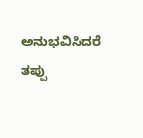ಅನುಭವಿಸಿದರೆ ತಪ್ಪು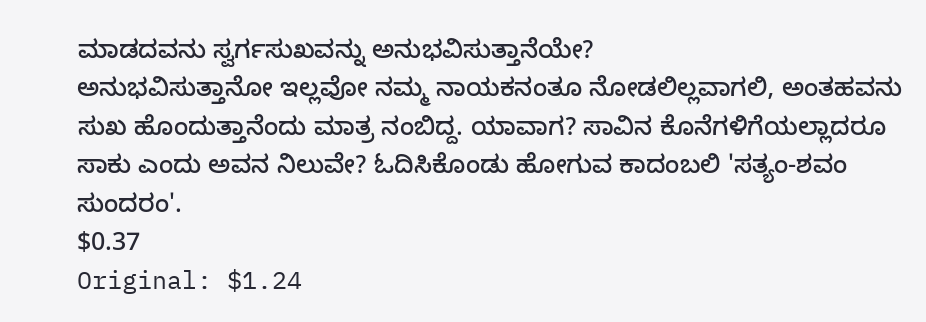ಮಾಡದವನು ಸ್ವರ್ಗಸುಖವನ್ನು ಅನುಭವಿಸುತ್ತಾನೆಯೇ?
ಅನುಭವಿಸುತ್ತಾನೋ ಇಲ್ಲವೋ ನಮ್ಮ ನಾಯಕನಂತೂ ನೋಡಲಿಲ್ಲವಾಗಲಿ, ಅಂತಹವನು ಸುಖ ಹೊಂದುತ್ತಾನೆಂದು ಮಾತ್ರ ನಂಬಿದ್ದ. ಯಾವಾಗ? ಸಾವಿನ ಕೊನೆಗಳಿಗೆಯಲ್ಲಾದರೂ ಸಾಕು ಎಂದು ಅವನ ನಿಲುವೇ? ಓದಿಸಿಕೊಂಡು ಹೋಗುವ ಕಾದಂಬಲಿ 'ಸತ್ಯಂ-ಶವಂ ಸುಂದರಂ'.
$0.37
Original: $1.24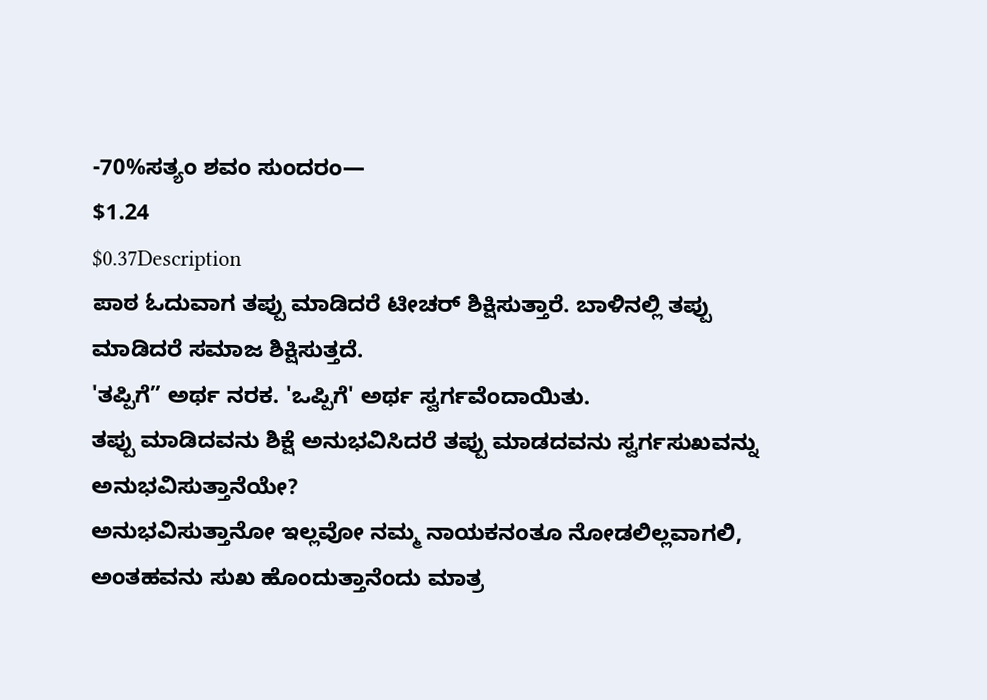-70%ಸತ್ಯಂ ಶವಂ ಸುಂದರಂ—
$1.24
$0.37Description
ಪಾಠ ಓದುವಾಗ ತಪ್ಪು ಮಾಡಿದರೆ ಟೀಚರ್ ಶಿಕ್ಷಿಸುತ್ತಾರೆ. ಬಾಳಿನಲ್ಲಿ ತಪ್ಪು ಮಾಡಿದರೆ ಸಮಾಜ ಶಿಕ್ಷಿಸುತ್ತದೆ.
'ತಪ್ಪಿಗೆ” ಅರ್ಥ ನರಕ. 'ಒಪ್ಪಿಗೆ' ಅರ್ಥ ಸ್ವರ್ಗವೆಂದಾಯಿತು.
ತಪ್ಪು ಮಾಡಿದವನು ಶಿಕ್ಷೆ ಅನುಭವಿಸಿದರೆ ತಪ್ಪು ಮಾಡದವನು ಸ್ವರ್ಗಸುಖವನ್ನು ಅನುಭವಿಸುತ್ತಾನೆಯೇ?
ಅನುಭವಿಸುತ್ತಾನೋ ಇಲ್ಲವೋ ನಮ್ಮ ನಾಯಕನಂತೂ ನೋಡಲಿಲ್ಲವಾಗಲಿ, ಅಂತಹವನು ಸುಖ ಹೊಂದುತ್ತಾನೆಂದು ಮಾತ್ರ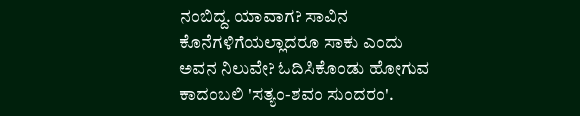ನಂಬಿದ್ದ. ಯಾವಾಗ? ಸಾವಿನ ಕೊನೆಗಳಿಗೆಯಲ್ಲಾದರೂ ಸಾಕು ಎಂದು ಅವನ ನಿಲುವೇ? ಓದಿಸಿಕೊಂಡು ಹೋಗುವ ಕಾದಂಬಲಿ 'ಸತ್ಯಂ-ಶವಂ ಸುಂದರಂ'.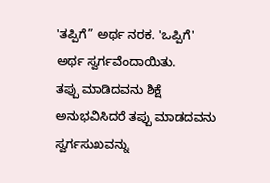'ತಪ್ಪಿಗೆ” ಅರ್ಥ ನರಕ. 'ಒಪ್ಪಿಗೆ' ಅರ್ಥ ಸ್ವರ್ಗವೆಂದಾಯಿತು.
ತಪ್ಪು ಮಾಡಿದವನು ಶಿಕ್ಷೆ ಅನುಭವಿಸಿದರೆ ತಪ್ಪು ಮಾಡದವನು ಸ್ವರ್ಗಸುಖವನ್ನು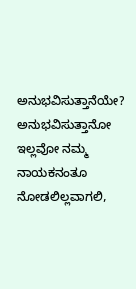ಅನುಭವಿಸುತ್ತಾನೆಯೇ?
ಅನುಭವಿಸುತ್ತಾನೋ ಇಲ್ಲವೋ ನಮ್ಮ ನಾಯಕನಂತೂ ನೋಡಲಿಲ್ಲವಾಗಲಿ,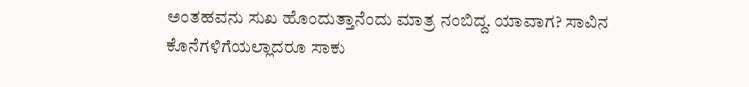ಅಂತಹವನು ಸುಖ ಹೊಂದುತ್ತಾನೆಂದು ಮಾತ್ರ ನಂಬಿದ್ದ. ಯಾವಾಗ? ಸಾವಿನ ಕೊನೆಗಳಿಗೆಯಲ್ಲಾದರೂ ಸಾಕು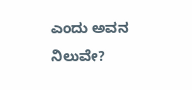ಎಂದು ಅವನ ನಿಲುವೇ?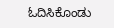ಓದಿಸಿಕೊಂಡು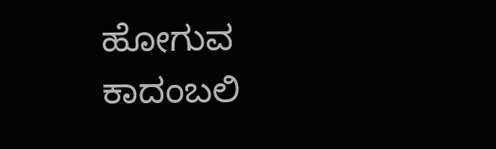ಹೋಗುವ ಕಾದಂಬಲಿ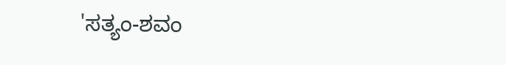'ಸತ್ಯಂ-ಶವಂ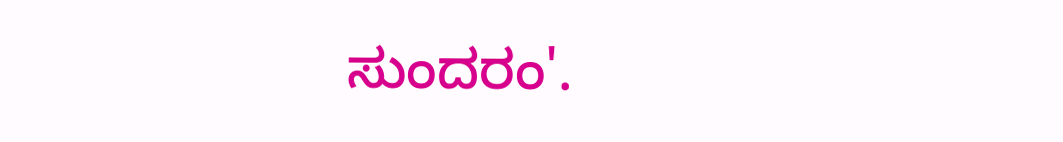ಸುಂದರಂ'.